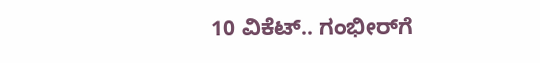10 ವಿಕೆಟ್‌.. ಗಂಭೀರ್‌ಗೆ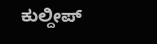ಕುಲ್ದೀಪ್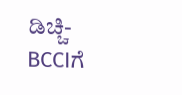ಡಿಚ್ಚಿ- BCCIಗೆ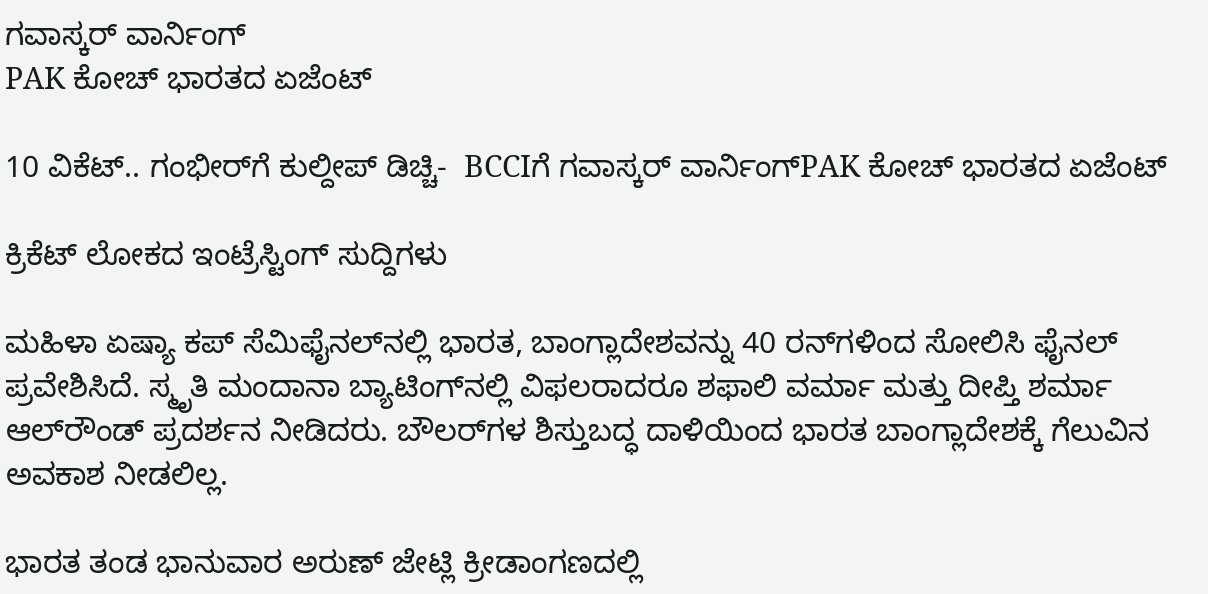ಗವಾಸ್ಕರ್‌ ವಾರ್ನಿಂಗ್
PAK ಕೋಚ್ ಭಾರತದ ಏಜೆಂಟ್

10 ವಿಕೆಟ್‌.. ಗಂಭೀರ್‌ಗೆ ಕುಲ್ದೀಪ್ ಡಿಚ್ಚಿ-  BCCIಗೆ ಗವಾಸ್ಕರ್‌ ವಾರ್ನಿಂಗ್PAK ಕೋಚ್ ಭಾರತದ ಏಜೆಂಟ್

ಕ್ರಿಕೆಟ್‌ ಲೋಕದ ಇಂಟ್ರೆಸ್ಟಿಂಗ್ ಸುದ್ದಿಗಳು

ಮಹಿಳಾ ಏಷ್ಯಾ ಕಪ್ ಸೆಮಿಫೈನಲ್‌ನಲ್ಲಿ ಭಾರತ, ಬಾಂಗ್ಲಾದೇಶವನ್ನು 40 ರನ್‌ಗಳಿಂದ ಸೋಲಿಸಿ ಫೈನಲ್ ಪ್ರವೇಶಿಸಿದೆ. ಸ್ಮೃತಿ ಮಂದಾನಾ ಬ್ಯಾಟಿಂಗ್‌ನಲ್ಲಿ ವಿಫಲರಾದರೂ ಶಫಾಲಿ ವರ್ಮಾ ಮತ್ತು ದೀಪ್ತಿ ಶರ್ಮಾ ಆಲ್‌ರೌಂಡ್ ಪ್ರದರ್ಶನ ನೀಡಿದರು. ಬೌಲರ್‌ಗಳ ಶಿಸ್ತುಬದ್ಧ ದಾಳಿಯಿಂದ ಭಾರತ ಬಾಂಗ್ಲಾದೇಶಕ್ಕೆ ಗೆಲುವಿನ ಅವಕಾಶ ನೀಡಲಿಲ್ಲ.

ಭಾರತ ತಂಡ ಭಾನುವಾರ ಅರುಣ್ ಜೇಟ್ಲಿ ಕ್ರೀಡಾಂಗಣದಲ್ಲಿ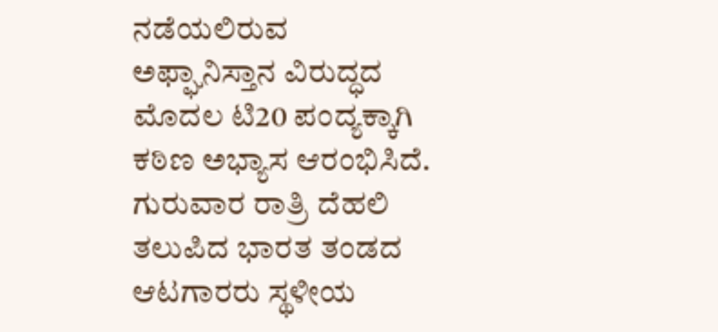ನಡೆಯಲಿರುವ ಅಫ್ಘಾನಿಸ್ತಾನ ವಿರುದ್ಧದ ಮೊದಲ ಟಿ20 ಪಂದ್ಯಕ್ಕಾಗಿ ಕಠಿಣ ಅಭ್ಯಾಸ ಆರಂಭಿಸಿದೆ. ಗುರುವಾರ ರಾತ್ರಿ ದೆಹಲಿ ತಲುಪಿದ ಭಾರತ ತಂಡದ ಆಟಗಾರರು ಸ್ಥಳೀಯ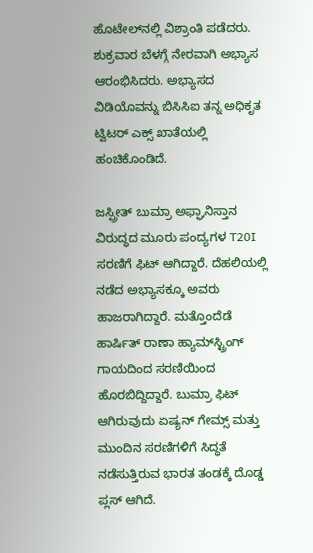ಹೊಟೇಲ್‌ನಲ್ಲಿ ವಿಶ್ರಾಂತಿ ಪಡೆದರು. ಶುಕ್ರವಾರ ಬೆಳಗ್ಗೆ ನೇರವಾಗಿ ಅಭ್ಯಾಸ ಆರಂಭಿಸಿದರು. ಅಭ್ಯಾಸದ ವಿಡಿಯೊವನ್ನು ಬಿಸಿಸಿಐ ತನ್ನ ಅಧಿಕೃತ ಟ್ವಿಟರ್‌ ಎಕ್ಸ್‌ ಖಾತೆಯಲ್ಲಿ ಹಂಚಿಕೊಂಡಿದೆ.

ಜಸ್ಪ್ರೀತ್ ಬುಮ್ರಾ ಅಫ್ಘಾನಿಸ್ತಾನ ವಿರುದ್ಧದ ಮೂರು ಪಂದ್ಯಗಳ T20I ಸರಣಿಗೆ ಫಿಟ್ ಆಗಿದ್ದಾರೆ. ದೆಹಲಿಯಲ್ಲಿ ನಡೆದ ಅಭ್ಯಾಸಕ್ಕೂ ಅವರು ಹಾಜರಾಗಿದ್ದಾರೆ. ಮತ್ತೊಂದೆಡೆ ಹಾರ್ಷಿತ್ ರಾಣಾ ಹ್ಯಾಮ್‌ಸ್ಟ್ರಿಂಗ್ ಗಾಯದಿಂದ ಸರಣಿಯಿಂದ ಹೊರಬಿದ್ದಿದ್ದಾರೆ. ಬುಮ್ರಾ ಫಿಟ್ ಆಗಿರುವುದು ಏಷ್ಯನ್ ಗೇಮ್ಸ್ ಮತ್ತು ಮುಂದಿನ ಸರಣಿಗಳಿಗೆ ಸಿದ್ಧತೆ ನಡೆಸುತ್ತಿರುವ ಭಾರತ ತಂಡಕ್ಕೆ ದೊಡ್ಡ ಪ್ಲಸ್ ಆಗಿದೆ.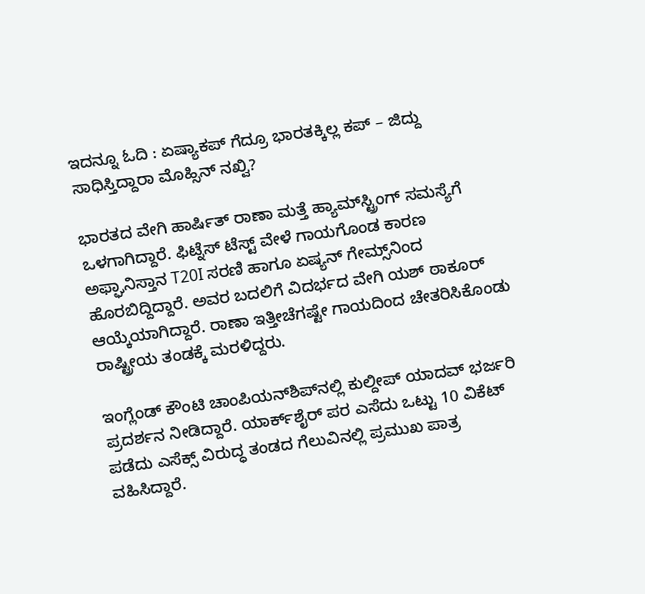ಇದನ್ನೂ ಓದಿ : ಏಷ್ಯಾಕಪ್ ಗೆದ್ರೂ ಭಾರತಕ್ಕಿಲ್ಲ ಕಪ್ – ಜಿದ್ದು ಸಾಧಿಸ್ತಿದ್ದಾರಾ ಮೊಹ್ಸಿನ್ ನಖ್ವಿ?

ಭಾರತದ ವೇಗಿ ಹಾರ್ಷಿತ್ ರಾಣಾ ಮತ್ತೆ ಹ್ಯಾಮ್‌ಸ್ಟ್ರಿಂಗ್ ಸಮಸ್ಯೆಗೆ ಒಳಗಾಗಿದ್ದಾರೆ. ಫಿಟ್ನೆಸ್ ಟೆಸ್ಟ್ ವೇಳೆ ಗಾಯಗೊಂಡ ಕಾರಣ ಅಫ್ಘಾನಿಸ್ತಾನ T20I ಸರಣಿ ಹಾಗೂ ಏಷ್ಯನ್ ಗೇಮ್ಸ್‌ನಿಂದ ಹೊರಬಿದ್ದಿದ್ದಾರೆ. ಅವರ ಬದಲಿಗೆ ವಿದರ್ಭದ ವೇಗಿ ಯಶ್ ಠಾಕೂರ್ ಆಯ್ಕೆಯಾಗಿದ್ದಾರೆ. ರಾಣಾ ಇತ್ತೀಚೆಗಷ್ಟೇ ಗಾಯದಿಂದ ಚೇತರಿಸಿಕೊಂಡು ರಾಷ್ಟ್ರೀಯ ತಂಡಕ್ಕೆ ಮರಳಿದ್ದರು.

ಇಂಗ್ಲೆಂಡ್ ಕೌಂಟಿ ಚಾಂಪಿಯನ್‌ಶಿಪ್‌ನಲ್ಲಿ ಕುಲ್ದೀಪ್ ಯಾದವ್ ಭರ್ಜರಿ ಪ್ರದರ್ಶನ ನೀಡಿದ್ದಾರೆ. ಯಾರ್ಕ್‌ಶೈರ್ ಪರ ಎಸೆದು ಒಟ್ಟು 10 ವಿಕೆಟ್ ಪಡೆದು ಎಸೆಕ್ಸ್ ವಿರುದ್ಧ ತಂಡದ ಗೆಲುವಿನಲ್ಲಿ ಪ್ರಮುಖ ಪಾತ್ರ ವಹಿಸಿದ್ದಾರೆ.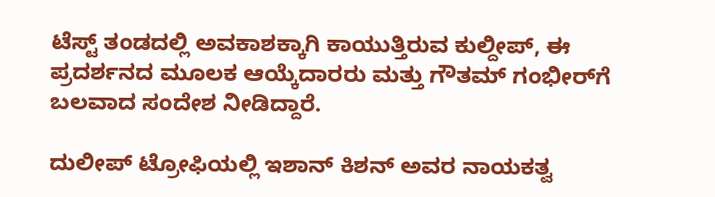ಟೆಸ್ಟ್ ತಂಡದಲ್ಲಿ ಅವಕಾಶಕ್ಕಾಗಿ ಕಾಯುತ್ತಿರುವ ಕುಲ್ದೀಪ್, ಈ ಪ್ರದರ್ಶನದ ಮೂಲಕ ಆಯ್ಕೆದಾರರು ಮತ್ತು ಗೌತಮ್ ಗಂಭೀರ್‌ಗೆ ಬಲವಾದ ಸಂದೇಶ ನೀಡಿದ್ದಾರೆ.

ದುಲೀಪ್ ಟ್ರೋಫಿಯಲ್ಲಿ ಇಶಾನ್ ಕಿಶನ್ ಅವರ ನಾಯಕತ್ವ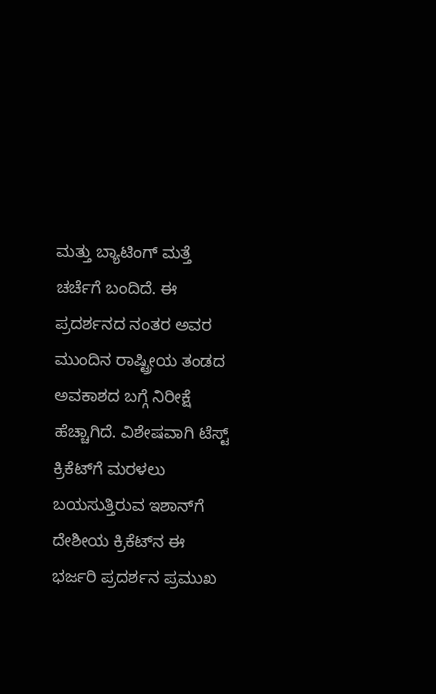ಮತ್ತು ಬ್ಯಾಟಿಂಗ್ ಮತ್ತೆ ಚರ್ಚೆಗೆ ಬಂದಿದೆ. ಈ ಪ್ರದರ್ಶನದ ನಂತರ ಅವರ ಮುಂದಿನ ರಾಷ್ಟ್ರೀಯ ತಂಡದ ಅವಕಾಶದ ಬಗ್ಗೆ ನಿರೀಕ್ಷೆ ಹೆಚ್ಚಾಗಿದೆ. ವಿಶೇಷವಾಗಿ ಟೆಸ್ಟ್ ಕ್ರಿಕೆಟ್‌ಗೆ ಮರಳಲು ಬಯಸುತ್ತಿರುವ ಇಶಾನ್‌ಗೆ ದೇಶೀಯ ಕ್ರಿಕೆಟ್‌ನ ಈ ಭರ್ಜರಿ ಪ್ರದರ್ಶನ ಪ್ರಮುಖ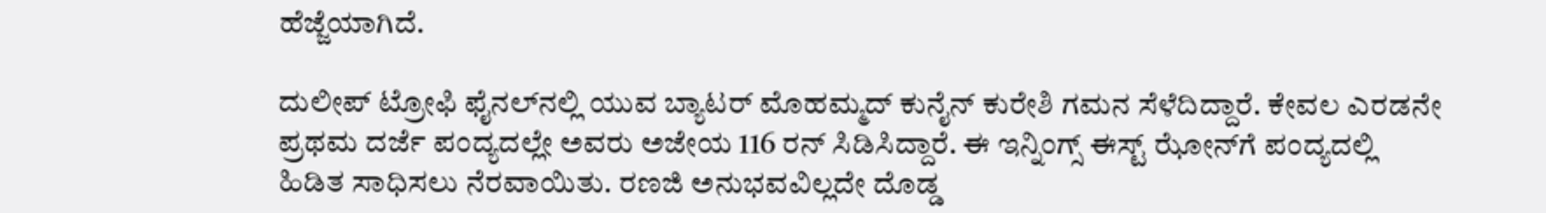ಹೆಜ್ಜೆಯಾಗಿದೆ.

ದುಲೀಪ್ ಟ್ರೋಫಿ ಫೈನಲ್‌ನಲ್ಲಿ ಯುವ ಬ್ಯಾಟರ್ ಮೊಹಮ್ಮದ್ ಕುನೈನ್ ಕುರೇಶಿ ಗಮನ ಸೆಳೆದಿದ್ದಾರೆ. ಕೇವಲ ಎರಡನೇ ಪ್ರಥಮ ದರ್ಜೆ ಪಂದ್ಯದಲ್ಲೇ ಅವರು ಅಜೇಯ 116 ರನ್ ಸಿಡಿಸಿದ್ದಾರೆ. ಈ ಇನ್ನಿಂಗ್ಸ್ ಈಸ್ಟ್ ಝೋನ್‌ಗೆ ಪಂದ್ಯದಲ್ಲಿ ಹಿಡಿತ ಸಾಧಿಸಲು ನೆರವಾಯಿತು. ರಣಜಿ ಅನುಭವವಿಲ್ಲದೇ ದೊಡ್ಡ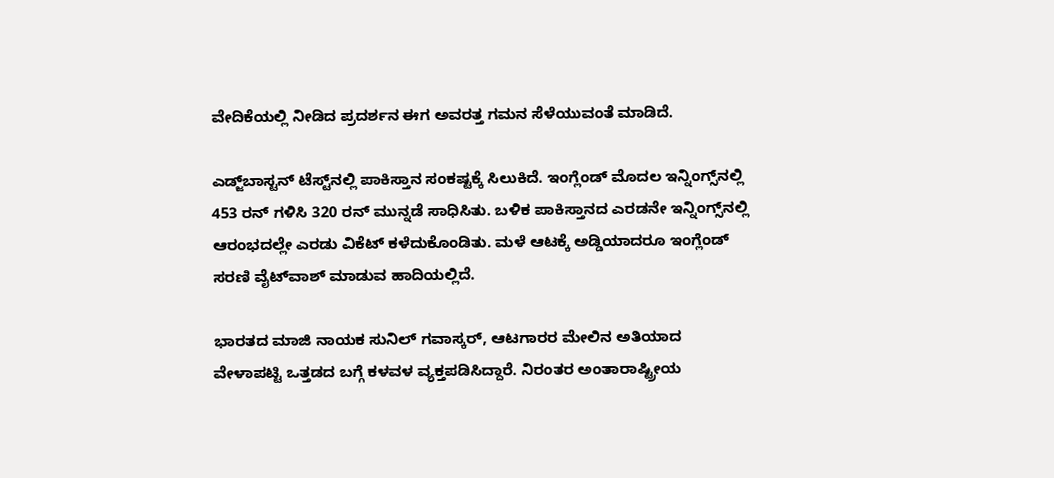ವೇದಿಕೆಯಲ್ಲಿ ನೀಡಿದ ಪ್ರದರ್ಶನ ಈಗ ಅವರತ್ತ ಗಮನ ಸೆಳೆಯುವಂತೆ ಮಾಡಿದೆ.

ಎಡ್ಜ್‌ಬಾಸ್ಟನ್ ಟೆಸ್ಟ್‌ನಲ್ಲಿ ಪಾಕಿಸ್ತಾನ ಸಂಕಷ್ಟಕ್ಕೆ ಸಿಲುಕಿದೆ. ಇಂಗ್ಲೆಂಡ್ ಮೊದಲ ಇನ್ನಿಂಗ್ಸ್‌ನಲ್ಲಿ 453 ರನ್ ಗಳಿಸಿ 320 ರನ್ ಮುನ್ನಡೆ ಸಾಧಿಸಿತು. ಬಳಿಕ ಪಾಕಿಸ್ತಾನದ ಎರಡನೇ ಇನ್ನಿಂಗ್ಸ್‌ನಲ್ಲಿ ಆರಂಭದಲ್ಲೇ ಎರಡು ವಿಕೆಟ್ ಕಳೆದುಕೊಂಡಿತು. ಮಳೆ ಆಟಕ್ಕೆ ಅಡ್ಡಿಯಾದರೂ ಇಂಗ್ಲೆಂಡ್ ಸರಣಿ ವೈಟ್‌ವಾಶ್ ಮಾಡುವ ಹಾದಿಯಲ್ಲಿದೆ.

ಭಾರತದ ಮಾಜಿ ನಾಯಕ ಸುನಿಲ್ ಗವಾಸ್ಕರ್, ಆಟಗಾರರ ಮೇಲಿನ ಅತಿಯಾದ ವೇಳಾಪಟ್ಟಿ ಒತ್ತಡದ ಬಗ್ಗೆ ಕಳವಳ ವ್ಯಕ್ತಪಡಿಸಿದ್ದಾರೆ. ನಿರಂತರ ಅಂತಾರಾಷ್ಟ್ರೀಯ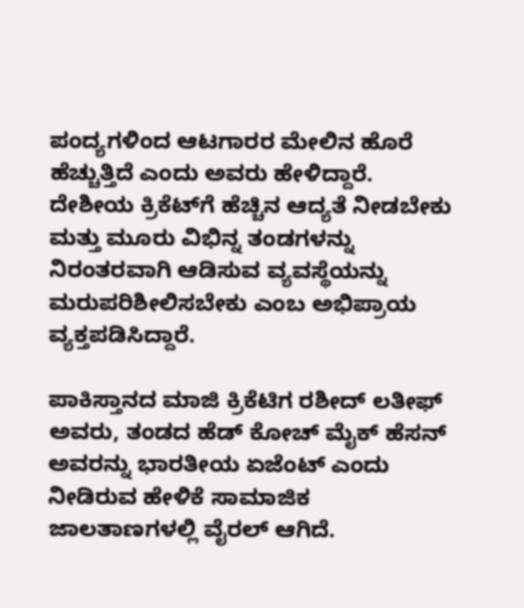ಪಂದ್ಯಗಳಿಂದ ಆಟಗಾರರ ಮೇಲಿನ ಹೊರೆ ಹೆಚ್ಚುತ್ತಿದೆ ಎಂದು ಅವರು ಹೇಳಿದ್ದಾರೆ. ದೇಶೀಯ ಕ್ರಿಕೆಟ್‌ಗೆ ಹೆಚ್ಚಿನ ಆದ್ಯತೆ ನೀಡಬೇಕು ಮತ್ತು ಮೂರು ವಿಭಿನ್ನ ತಂಡಗಳನ್ನು ನಿರಂತರವಾಗಿ ಆಡಿಸುವ ವ್ಯವಸ್ಥೆಯನ್ನು ಮರುಪರಿಶೀಲಿಸಬೇಕು ಎಂಬ ಅಭಿಪ್ರಾಯ ವ್ಯಕ್ತಪಡಿಸಿದ್ದಾರೆ.

ಪಾಕಿಸ್ತಾನದ ಮಾಜಿ ಕ್ರಿಕೆಟಿಗ ರಶೀದ್ ಲತೀಫ್ ಅವರು, ತಂಡದ ಹೆಡ್ ಕೋಚ್ ಮೈಕ್ ಹೆಸನ್ ಅವರನ್ನು ಭಾರತೀಯ ಏಜೆಂಟ್ ಎಂದು ನೀಡಿರುವ ಹೇಳಿಕೆ ಸಾಮಾಜಿಕ ಜಾಲತಾಣಗಳಲ್ಲಿ ವೈರಲ್ ಆಗಿದೆ.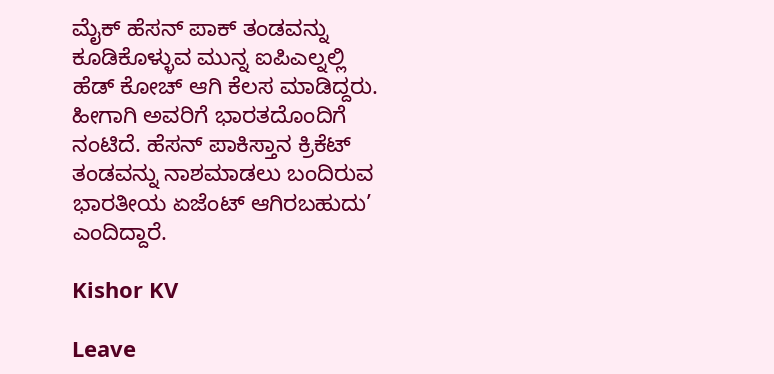ಮೈಕ್ ಹೆಸನ್ ಪಾಕ್ ತಂಡವನ್ನು ಕೂಡಿಕೊಳ್ಳುವ ಮುನ್ನ ಐಪಿಎಲ್ನಲ್ಲಿ ಹೆಡ್ ಕೋಚ್ ಆಗಿ ಕೆಲಸ ಮಾಡಿದ್ದರು. ಹೀಗಾಗಿ ಅವರಿಗೆ ಭಾರತದೊಂದಿಗೆ ನಂಟಿದೆ. ಹೆಸನ್ ಪಾಕಿಸ್ತಾನ ಕ್ರಿಕೆಟ್ ತಂಡವನ್ನು ನಾಶಮಾಡಲು ಬಂದಿರುವ ಭಾರತೀಯ ಏಜೆಂಟ್ ಆಗಿರಬಹುದು’ ಎಂದಿದ್ದಾರೆ.

Kishor KV

Leave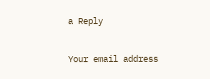a Reply

Your email address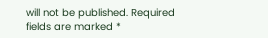will not be published. Required fields are marked *